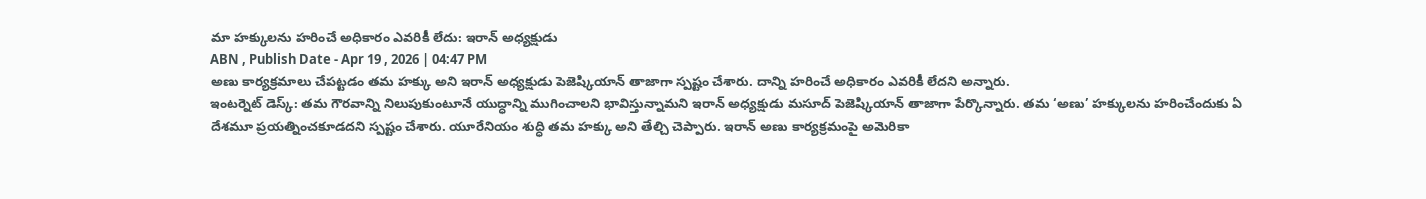మా హక్కులను హరించే అధికారం ఎవరికీ లేదు: ఇరాన్ అధ్యక్షుడు
ABN , Publish Date - Apr 19 , 2026 | 04:47 PM
అణు కార్యక్రమాలు చేపట్టడం తమ హక్కు అని ఇరాన్ అధ్యక్షుడు పెజెష్కియాన్ తాజాగా స్పష్టం చేశారు. దాన్ని హరించే అధికారం ఎవరికీ లేదని అన్నారు.
ఇంటర్నెట్ డెస్క్: తమ గౌరవాన్ని నిలుపుకుంటూనే యుద్ధాన్ని ముగించాలని భావిస్తున్నామని ఇరాన్ అధ్యక్షుడు మసూద్ పెజెష్కియాన్ తాజాగా పేర్కొన్నారు. తమ ‘అణు’ హక్కులను హరించేందుకు ఏ దేశమూ ప్రయత్నించకూడదని స్పష్టం చేశారు. యూరేనియం శుద్ధి తమ హక్కు అని తేల్చి చెప్పారు. ఇరాన్ అణు కార్యక్రమంపై అమెరికా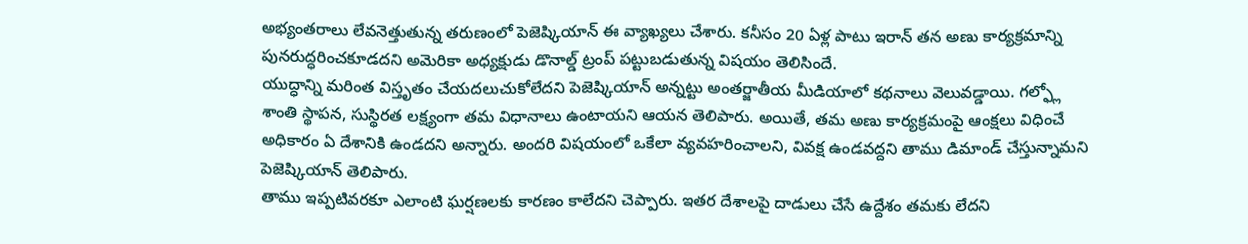అభ్యంతరాలు లేవనెత్తుతున్న తరుణంలో పెజెష్కియాన్ ఈ వ్యాఖ్యలు చేశారు. కనీసం 20 ఏళ్ల పాటు ఇరాన్ తన అణు కార్యక్రమాన్ని పునరుద్ధరించకూడదని అమెరికా అధ్యక్షుడు డొనాల్డ్ ట్రంప్ పట్టుబడుతున్న విషయం తెలిసిందే.
యుద్ధాన్ని మరింత విస్తృతం చేయదలుచుకోలేదని పెజెష్కియాన్ అన్నట్టు అంతర్జాతీయ మీడియాలో కథనాలు వెలువడ్డాయి. గల్ఫ్లో శాంతి స్థాపన, సుస్థిరత లక్ష్యంగా తమ విధానాలు ఉంటాయని ఆయన తెలిపారు. అయితే, తమ అణు కార్యక్రమంపై ఆంక్షలు విధించే అధికారం ఏ దేశానికి ఉండదని అన్నారు. అందరి విషయంలో ఒకేలా వ్యవహరించాలని, వివక్ష ఉండవద్దని తాము డిమాండ్ చేస్తున్నామని పెజెష్కియాన్ తెలిపారు.
తాము ఇప్పటివరకూ ఎలాంటి ఘర్షణలకు కారణం కాలేదని చెప్పారు. ఇతర దేశాలపై దాడులు చేసే ఉద్దేశం తమకు లేదని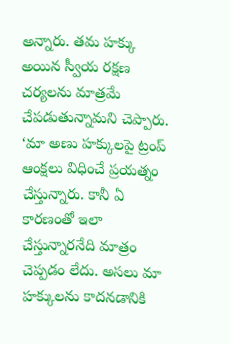అన్నారు. తమ హక్కు అయిన స్వీయ రక్షణ చర్యలను మాత్రమే చేపడుతున్నామని చెప్పారు. ‘మా అణు హక్కులపై ట్రంప్ ఆంక్షలు విధించే ప్రయత్నం చేస్తున్నారు. కానీ ఏ కారణంతో ఇలా చేస్తున్నారనేది మాత్రం చెప్పడం లేదు. అసలు మా హక్కులను కాదనడానికి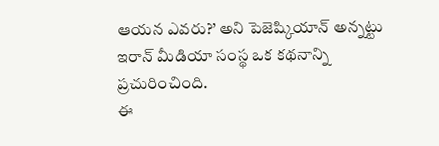ఆయన ఎవరు?’ అని పెజెష్కియాన్ అన్నట్టు ఇరాన్ మీడియా సంస్థ ఒక కథనాన్ని ప్రచురించింది.
ఈ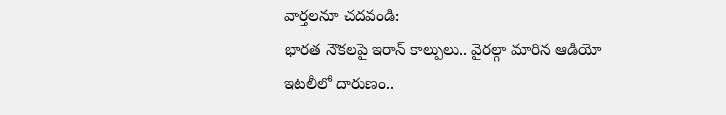వార్తలనూ చదవండి:
భారత నౌకలపై ఇరాన్ కాల్పులు.. వైరల్గా మారిన ఆడియో
ఇటలీలో దారుణం..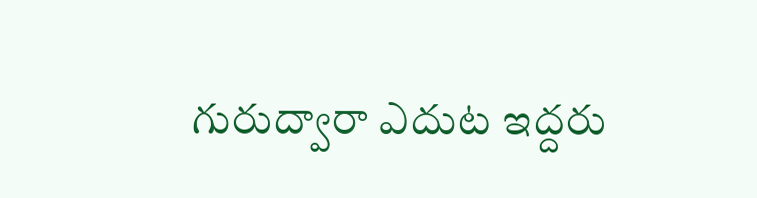గురుద్వారా ఎదుట ఇద్దరు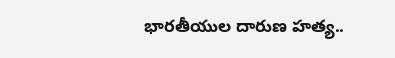భారతీయుల దారుణ హత్య..